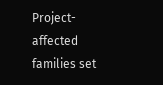Project-affected families set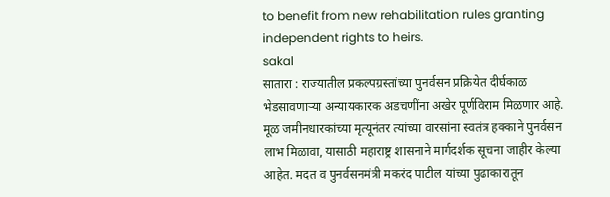to benefit from new rehabilitation rules granting independent rights to heirs.
sakal
सातारा : राज्यातील प्रकल्पग्रस्तांच्या पुनर्वसन प्रक्रियेत दीर्घकाळ भेडसावणाऱ्या अन्यायकारक अडचणींना अखेर पूर्णविराम मिळणार आहे. मूळ जमीनधारकांच्या मृत्यूनंतर त्यांच्या वारसांना स्वतंत्र हक्काने पुनर्वसन लाभ मिळावा, यासाठी महाराष्ट्र शासनाने मार्गदर्शक सूचना जाहीर केल्या आहेत. मदत व पुनर्वसनमंत्री मकरंद पाटील यांच्या पुढाकारातून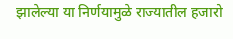झालेल्या या निर्णयामुळे राज्यातील हजारो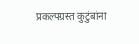प्रकल्पग्रस्त कुटुंबांना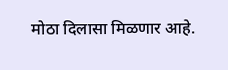मोठा दिलासा मिळणार आहे.